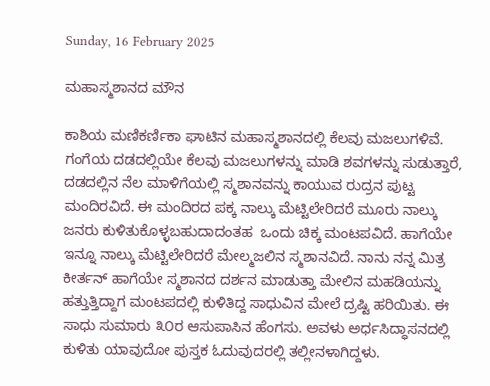Sunday, 16 February 2025

ಮಹಾಸ್ಮಶಾನದ ಮೌನ

ಕಾಶಿಯ ಮಣಿಕರ್ಣಿಕಾ ಘಾಟಿನ ಮಹಾಸ್ಮಶಾನದಲ್ಲಿ ಕೆಲವು ಮಜಲುಗಳಿವೆ. ಗಂಗೆಯ ದಡದಲ್ಲಿಯೇ ಕೆಲವು ಮಜಲುಗಳನ್ನು ಮಾಡಿ ಶವಗಳನ್ನು ಸುಡುತ್ತಾರೆ, ದಡದಲ್ಲಿನ ನೆಲ ಮಾಳಿಗೆಯಲ್ಲಿ ಸ್ಮಶಾನವನ್ನು ಕಾಯುವ ರುದ್ರನ ಪುಟ್ಟ ಮಂದಿರವಿದೆ. ಈ ಮಂದಿರದ ಪಕ್ಕ ನಾಲ್ಕು ಮೆಟ್ಟಿಲೇರಿದರೆ ಮೂರು ನಾಲ್ಕು ಜನರು ಕುಳಿತುಕೊಳ್ಳಬಹುದಾದಂತಹ  ಒಂದು ಚಿಕ್ಕ ಮಂಟಪವಿದೆ. ಹಾಗೆಯೇ ಇನ್ನೂ ನಾಲ್ಕು ಮೆಟ್ಟಿಲೇರಿದರೆ ಮೇಲ್ಮಜಲಿನ ಸ್ಮಶಾನವಿದೆ. ನಾನು ನನ್ನ ಮಿತ್ರ ಕೀರ್ತನ್ ಹಾಗೆಯೇ ಸ್ಮಶಾನದ ದರ್ಶನ ಮಾಡುತ್ತಾ ಮೇಲಿನ ಮಹಡಿಯನ್ನು ಹತ್ತುತ್ತಿದ್ದಾಗ ಮಂಟಪದಲ್ಲಿ ಕುಳಿತಿದ್ದ ಸಾಧುವಿನ ಮೇಲೆ ದ್ರಷ್ಟಿ ಹರಿಯಿತು. ಈ ಸಾಧು ಸುಮಾರು ೩೦ರ ಆಸುಪಾಸಿನ ಹೆಂಗಸು. ಅವಳು ಅರ್ಧಸಿದ್ಧಾಸನದಲ್ಲಿ ಕುಳಿತು ಯಾವುದೋ ಪುಸ್ತಕ ಓದುವುದರಲ್ಲಿ ತಲ್ಲೀನಳಾಗಿದ್ದಳು.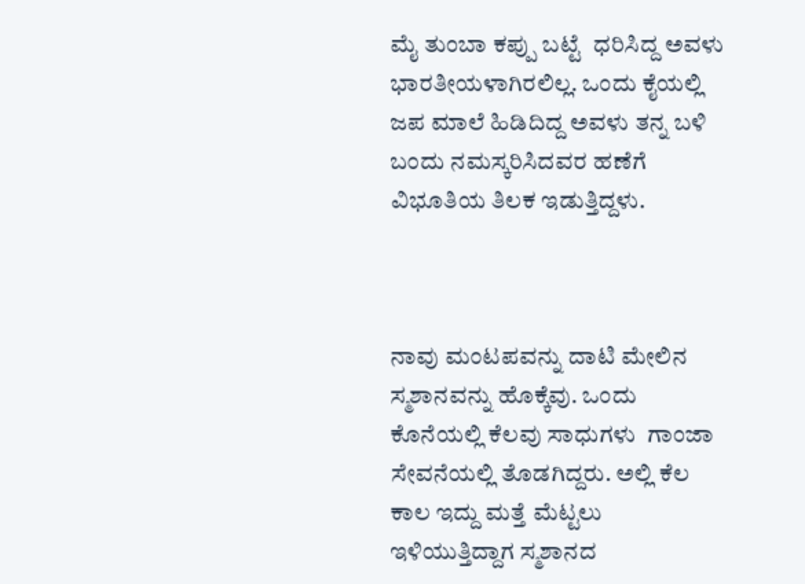ಮೈ ತುಂಬಾ ಕಪ್ಪು ಬಟ್ಟೆ  ಧರಿಸಿದ್ದ ಅವಳು ಭಾರತೀಯಳಾಗಿರಲಿಲ್ಲ. ಒಂದು ಕೈಯಲ್ಲಿ ಜಪ ಮಾಲೆ ಹಿಡಿದಿದ್ದ ಅವಳು ತನ್ನ ಬಳಿ ಬಂದು ನಮಸ್ಕರಿಸಿದವರ ಹಣೆಗೆ ವಿಭೂತಿಯ ತಿಲಕ ಇಡುತ್ತಿದ್ದಳು.



ನಾವು ಮಂಟಪವನ್ನು ದಾಟಿ ಮೇಲಿನ ಸ್ಮಶಾನವನ್ನು ಹೊಕ್ಕೆವು. ಒಂದು ಕೊನೆಯಲ್ಲಿ ಕೆಲವು ಸಾಧುಗಳು  ಗಾಂಜಾ ಸೇವನೆಯಲ್ಲಿ ತೊಡಗಿದ್ದರು. ಅಲ್ಲಿ ಕೆಲ ಕಾಲ ಇದ್ದು ಮತ್ತೆ ಮೆಟ್ಟಲು ಇಳಿಯುತ್ತಿದ್ದಾಗ ಸ್ಮಶಾನದ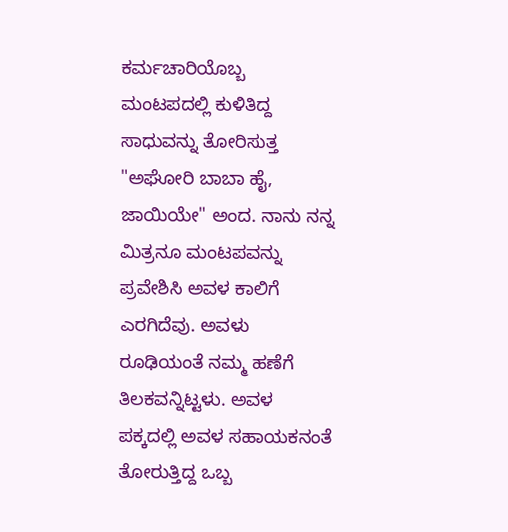ಕರ್ಮಚಾರಿಯೊಬ್ಬ ಮಂಟಪದಲ್ಲಿ ಕುಳಿತಿದ್ದ ಸಾಧುವನ್ನು ತೋರಿಸುತ್ತ "ಅಘೋರಿ ಬಾಬಾ ಹೈ, ಜಾಯಿಯೇ" ಅಂದ. ನಾನು ನನ್ನ ಮಿತ್ರನೂ ಮಂಟಪವನ್ನು ಪ್ರವೇಶಿಸಿ ಅವಳ ಕಾಲಿಗೆ ಎರಗಿದೆವು. ಅವಳು ರೂಢಿಯಂತೆ ನಮ್ಮ ಹಣೆಗೆ ತಿಲಕವನ್ನಿಟ್ಟಳು. ಅವಳ ಪಕ್ಕದಲ್ಲಿ ಅವಳ ಸಹಾಯಕನಂತೆ ತೋರುತ್ತಿದ್ದ ಒಬ್ಬ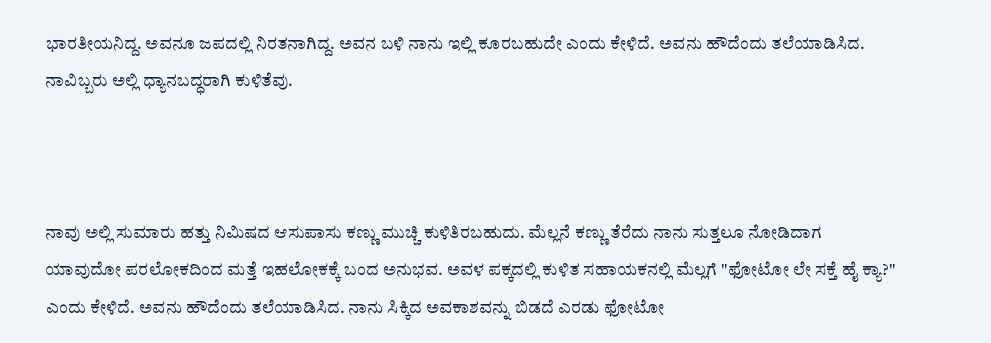ಭಾರತೀಯನಿದ್ದ. ಅವನೂ ಜಪದಲ್ಲಿ ನಿರತನಾಗಿದ್ದ. ಅವನ ಬಳಿ ನಾನು ಇಲ್ಲಿ ಕೂರಬಹುದೇ ಎಂದು ಕೇಳಿದೆ. ಅವನು ಹೌದೆಂದು ತಲೆಯಾಡಿಸಿದ. ನಾವಿಬ್ಬರು ಅಲ್ಲಿ ಧ್ಯಾನಬದ್ಧರಾಗಿ ಕುಳಿತೆವು.



ನಾವು ಅಲ್ಲಿ ಸುಮಾರು ಹತ್ತು ನಿಮಿಷದ ಆಸುಪಾಸು ಕಣ್ಣು ಮುಚ್ಚಿ ಕುಳಿತಿರಬಹುದು. ಮೆಲ್ಲನೆ ಕಣ್ಣು ತೆರೆದು ನಾನು ಸುತ್ತಲೂ ನೋಡಿದಾಗ ಯಾವುದೋ ಪರಲೋಕದಿಂದ ಮತ್ತೆ ಇಹಲೋಕಕ್ಕೆ ಬಂದ ಅನುಭವ. ಅವಳ ಪಕ್ಕದಲ್ಲಿ ಕುಳಿತ ಸಹಾಯಕನಲ್ಲಿ ಮೆಲ್ಲಗೆ "ಫೋಟೋ ಲೇ ಸಕ್ತೆ ಹೈ ಕ್ಯಾ?" ಎಂದು ಕೇಳಿದೆ. ಅವನು ಹೌದೆಂದು ತಲೆಯಾಡಿಸಿದ. ನಾನು ಸಿಕ್ಕಿದ ಅವಕಾಶವನ್ನು ಬಿಡದೆ ಎರಡು ಫೋಟೋ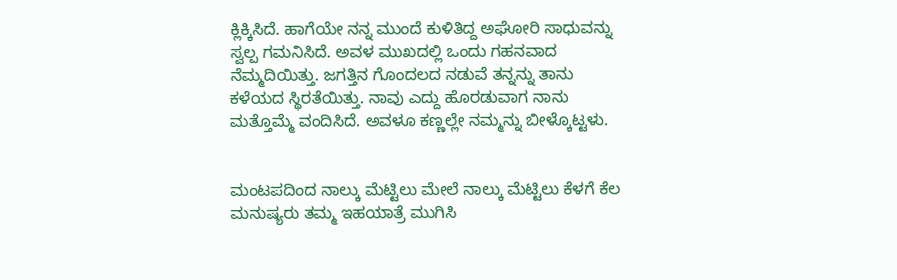ಕ್ಲಿಕ್ಕಿಸಿದೆ. ಹಾಗೆಯೇ ನನ್ನ ಮುಂದೆ ಕುಳಿತಿದ್ದ ಅಘೋರಿ ಸಾಧುವನ್ನು ಸ್ವಲ್ಪ ಗಮನಿಸಿದೆ. ಅವಳ ಮುಖದಲ್ಲಿ ಒಂದು ಗಹನವಾದ ನೆಮ್ಮದಿಯಿತ್ತು. ಜಗತ್ತಿನ ಗೊಂದಲದ ನಡುವೆ ತನ್ನನ್ನು ತಾನು ಕಳೆಯದ ಸ್ಥಿರತೆಯಿತ್ತು. ನಾವು ಎದ್ದು ಹೊರಡುವಾಗ ನಾನು ಮತ್ತೊಮ್ಮೆ ವಂದಿಸಿದೆ. ಅವಳೂ ಕಣ್ಣಲ್ಲೇ ನಮ್ಮನ್ನು ಬೀಳ್ಕೊಟ್ಟಳು.


ಮಂಟಪದಿಂದ ನಾಲ್ಕು ಮೆಟ್ಟಿಲು ಮೇಲೆ ನಾಲ್ಕು ಮೆಟ್ಟಿಲು ಕೆಳಗೆ ಕೆಲ ಮನುಷ್ಯರು ತಮ್ಮ ಇಹಯಾತ್ರೆ ಮುಗಿಸಿ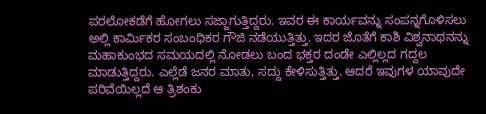ಪರಲೋಕಡೆಗೆ ಹೋಗಲು ಸಜ್ಜಾಗುತ್ತಿದ್ದರು. ಇವರ ಈ ಕಾರ್ಯವನ್ನು ಸಂಪನ್ನಗೊಳಿಸಲು ಅಲ್ಲಿ ಕಾರ್ಮಿಕರ ಸಂಬಂಧಿಕರ ಗೌಜಿ ನಡೆಯುತ್ತಿತ್ತು. ಇದರ ಜೊತೆಗೆ ಕಾಶಿ ವಿಶ್ವನಾಥನನ್ನು ಮಹಾಕುಂಭದ ಸಮಯದಲ್ಲಿ ನೋಡಲು ಬಂದ ಭಕ್ತರ ದಂಡೇ ಎಲ್ಲಿಲ್ಲದ ಗದ್ದಲ ಮಾಡುತ್ತಿದ್ದರು. ಎಲ್ಲೆಡೆ ಜನರ ಮಾತು, ಸದ್ದು ಕೇಳಿಸುತ್ತಿತ್ತು. ಆದರೆ ಇವುಗಳ ಯಾವುದೇ ಪರಿವೆಯಿಲ್ಲದೆ ಆ ತ್ರಿಶಂಕು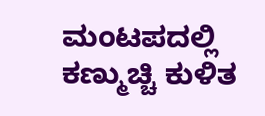ಮಂಟಪದಲ್ಲಿ ಕಣ್ಮುಚ್ಚಿ ಕುಳಿತ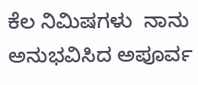ಕೆಲ ನಿಮಿಷಗಳು  ನಾನು ಅನುಭವಿಸಿದ ಅಪೂರ್ವ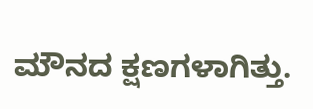ಮೌನದ ಕ್ಷಣಗಳಾಗಿತ್ತು.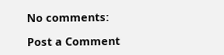No comments:

Post a Comment